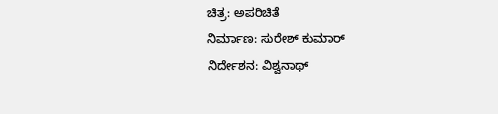ಚಿತ್ರ: ಅಪರಿಚಿತೆ
ನಿರ್ಮಾಣ: ಸುರೇಶ್ ಕುಮಾರ್
ನಿರ್ದೇಶನ: ವಿಶ್ವನಾಥ್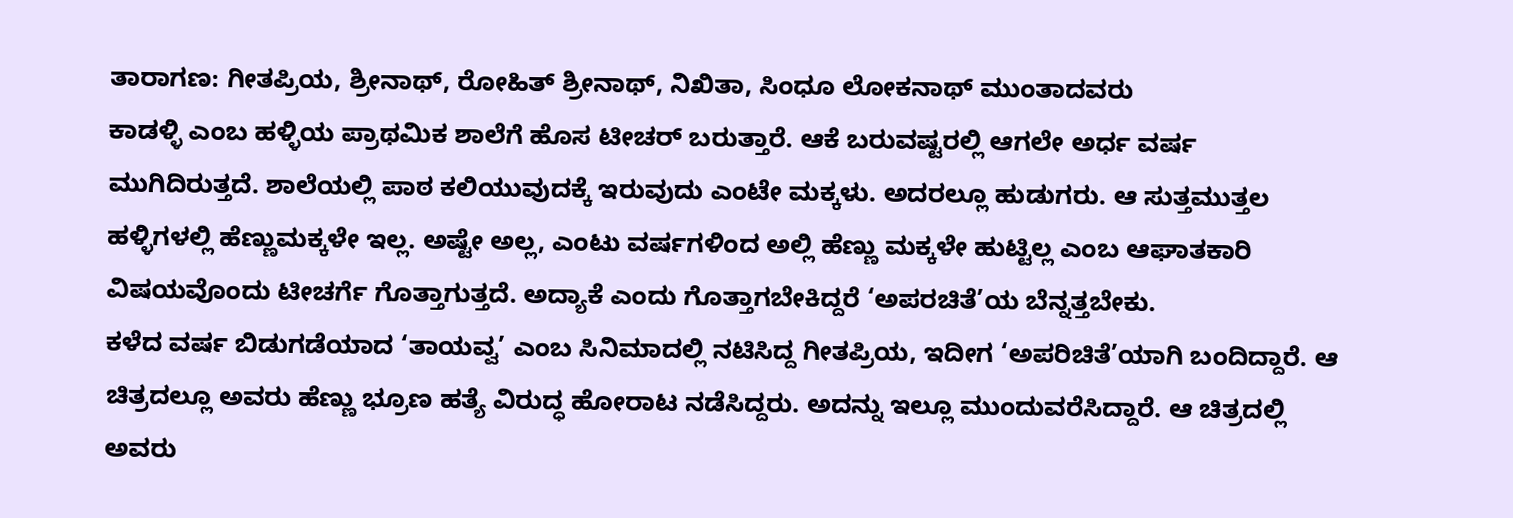ತಾರಾಗಣ: ಗೀತಪ್ರಿಯ, ಶ್ರೀನಾಥ್, ರೋಹಿತ್ ಶ್ರೀನಾಥ್, ನಿಖಿತಾ, ಸಿಂಧೂ ಲೋಕನಾಥ್ ಮುಂತಾದವರು
ಕಾಡಳ್ಳಿ ಎಂಬ ಹಳ್ಳಿಯ ಪ್ರಾಥಮಿಕ ಶಾಲೆಗೆ ಹೊಸ ಟೀಚರ್ ಬರುತ್ತಾರೆ. ಆಕೆ ಬರುವಷ್ಟರಲ್ಲಿ ಆಗಲೇ ಅರ್ಧ ವರ್ಷ ಮುಗಿದಿರುತ್ತದೆ. ಶಾಲೆಯಲ್ಲಿ ಪಾಠ ಕಲಿಯುವುದಕ್ಕೆ ಇರುವುದು ಎಂಟೇ ಮಕ್ಕಳು. ಅದರಲ್ಲೂ ಹುಡುಗರು. ಆ ಸುತ್ತಮುತ್ತಲ ಹಳ್ಳಿಗಳಲ್ಲಿ ಹೆಣ್ಣುಮಕ್ಕಳೇ ಇಲ್ಲ. ಅಷ್ಟೇ ಅಲ್ಲ, ಎಂಟು ವರ್ಷಗಳಿಂದ ಅಲ್ಲಿ ಹೆಣ್ಣು ಮಕ್ಕಳೇ ಹುಟ್ಟಿಲ್ಲ ಎಂಬ ಆಘಾತಕಾರಿ ವಿಷಯವೊಂದು ಟೀಚರ್ಗೆ ಗೊತ್ತಾಗುತ್ತದೆ. ಅದ್ಯಾಕೆ ಎಂದು ಗೊತ್ತಾಗಬೇಕಿದ್ದರೆ ‘ಅಪರಚಿತೆ’ಯ ಬೆನ್ನತ್ತಬೇಕು.
ಕಳೆದ ವರ್ಷ ಬಿಡುಗಡೆಯಾದ ‘ತಾಯವ್ವ’ ಎಂಬ ಸಿನಿಮಾದಲ್ಲಿ ನಟಿಸಿದ್ದ ಗೀತಪ್ರಿಯ, ಇದೀಗ ‘ಅಪರಿಚಿತೆ’ಯಾಗಿ ಬಂದಿದ್ದಾರೆ. ಆ ಚಿತ್ರದಲ್ಲೂ ಅವರು ಹೆಣ್ಣು ಭ್ರೂಣ ಹತ್ಯೆ ವಿರುದ್ಧ ಹೋರಾಟ ನಡೆಸಿದ್ದರು. ಅದನ್ನು ಇಲ್ಲೂ ಮುಂದುವರೆಸಿದ್ದಾರೆ. ಆ ಚಿತ್ರದಲ್ಲಿ ಅವರು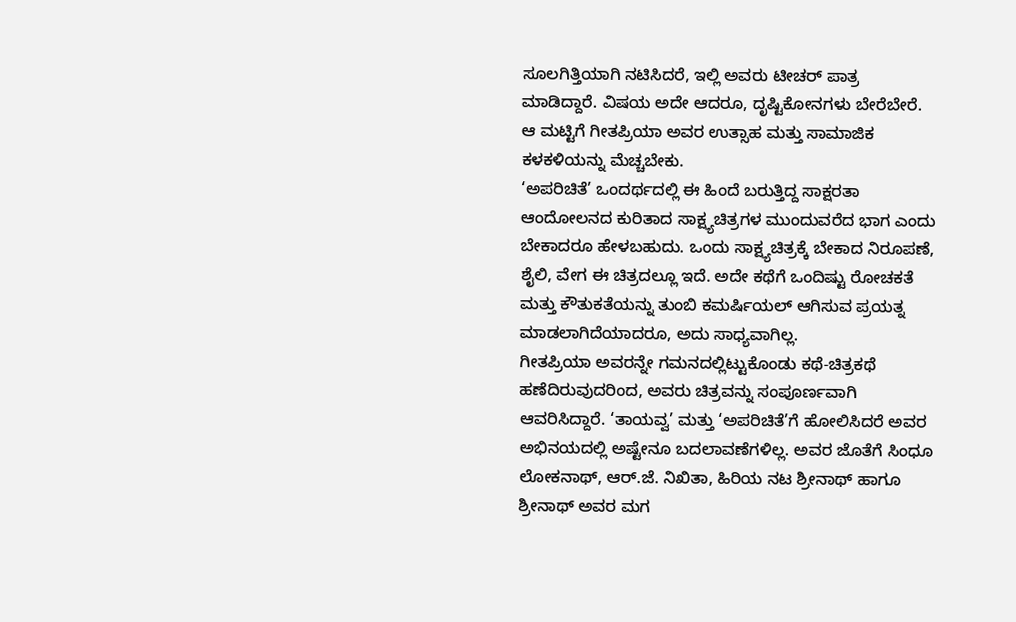ಸೂಲಗಿತ್ತಿಯಾಗಿ ನಟಿಸಿದರೆ, ಇಲ್ಲಿ ಅವರು ಟೀಚರ್ ಪಾತ್ರ ಮಾಡಿದ್ದಾರೆ. ವಿಷಯ ಅದೇ ಆದರೂ, ದೃಷ್ಟಿಕೋನಗಳು ಬೇರೆಬೇರೆ. ಆ ಮಟ್ಟಿಗೆ ಗೀತಪ್ರಿಯಾ ಅವರ ಉತ್ಸಾಹ ಮತ್ತು ಸಾಮಾಜಿಕ ಕಳಕಳಿಯನ್ನು ಮೆಚ್ಚಬೇಕು.
‘ಅಪರಿಚಿತೆ’ ಒಂದರ್ಥದಲ್ಲಿ ಈ ಹಿಂದೆ ಬರುತ್ತಿದ್ದ ಸಾಕ್ಷರತಾ ಆಂದೋಲನದ ಕುರಿತಾದ ಸಾಕ್ಷ್ಯಚಿತ್ರಗಳ ಮುಂದುವರೆದ ಭಾಗ ಎಂದು ಬೇಕಾದರೂ ಹೇಳಬಹುದು. ಒಂದು ಸಾಕ್ಷ್ಯಚಿತ್ರಕ್ಕೆ ಬೇಕಾದ ನಿರೂಪಣೆ, ಶೈಲಿ, ವೇಗ ಈ ಚಿತ್ರದಲ್ಲೂ ಇದೆ. ಅದೇ ಕಥೆಗೆ ಒಂದಿಷ್ಟು ರೋಚಕತೆ ಮತ್ತು ಕೌತುಕತೆಯನ್ನು ತುಂಬಿ ಕಮರ್ಷಿಯಲ್ ಆಗಿಸುವ ಪ್ರಯತ್ನ ಮಾಡಲಾಗಿದೆಯಾದರೂ, ಅದು ಸಾಧ್ಯವಾಗಿಲ್ಲ.
ಗೀತಪ್ರಿಯಾ ಅವರನ್ನೇ ಗಮನದಲ್ಲಿಟ್ಟುಕೊಂಡು ಕಥೆ-ಚಿತ್ರಕಥೆ ಹಣೆದಿರುವುದರಿಂದ, ಅವರು ಚಿತ್ರವನ್ನು ಸಂಪೂರ್ಣವಾಗಿ ಆವರಿಸಿದ್ದಾರೆ. ‘ತಾಯವ್ವ’ ಮತ್ತು ‘ಅಪರಿಚಿತೆ’ಗೆ ಹೋಲಿಸಿದರೆ ಅವರ ಅಭಿನಯದಲ್ಲಿ ಅಷ್ಟೇನೂ ಬದಲಾವಣೆಗಳಿಲ್ಲ. ಅವರ ಜೊತೆಗೆ ಸಿಂಧೂ ಲೋಕನಾಥ್, ಆರ್.ಜೆ. ನಿಖಿತಾ, ಹಿರಿಯ ನಟ ಶ್ರೀನಾಥ್ ಹಾಗೂ ಶ್ರೀನಾಥ್ ಅವರ ಮಗ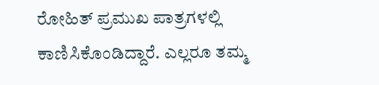ರೋಹಿತ್ ಪ್ರಮುಖ ಪಾತ್ರಗಳಲ್ಲಿ ಕಾಣಿಸಿಕೊಂಡಿದ್ದಾರೆ. ಎಲ್ಲರೂ ತಮ್ಮ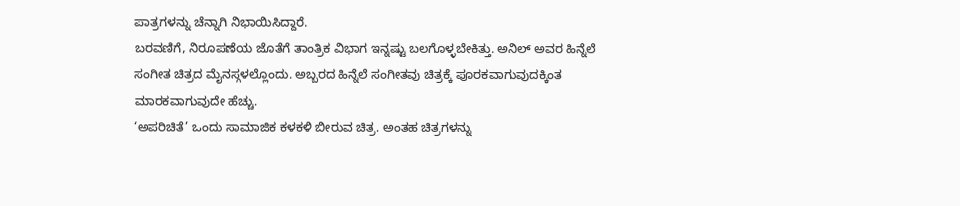ಪಾತ್ರಗಳನ್ನು ಚೆನ್ನಾಗಿ ನಿಭಾಯಿಸಿದ್ದಾರೆ.
ಬರವಣಿಗೆ, ನಿರೂಪಣೆಯ ಜೊತೆಗೆ ತಾಂತ್ರಿಕ ವಿಭಾಗ ಇನ್ನಷ್ಟು ಬಲಗೊಳ್ಳಬೇಕಿತ್ತು. ಅನಿಲ್ ಅವರ ಹಿನ್ನೆಲೆ ಸಂಗೀತ ಚಿತ್ರದ ಮೈನಸ್ಗಳಲ್ಲೊಂದು. ಅಬ್ಬರದ ಹಿನ್ನೆಲೆ ಸಂಗೀತವು ಚಿತ್ರಕ್ಕೆ ಪೂರಕವಾಗುವುದಕ್ಕಿಂತ ಮಾರಕವಾಗುವುದೇ ಹೆಚ್ಚು.
‘ಅಪರಿಚಿತೆ’ ಒಂದು ಸಾಮಾಜಿಕ ಕಳಕಳಿ ಬೀರುವ ಚಿತ್ರ. ಅಂತಹ ಚಿತ್ರಗಳನ್ನು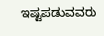ಇಷ್ಟಪಡುವವರು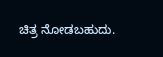ಚಿತ್ರ ನೋಡಬಹುದು.